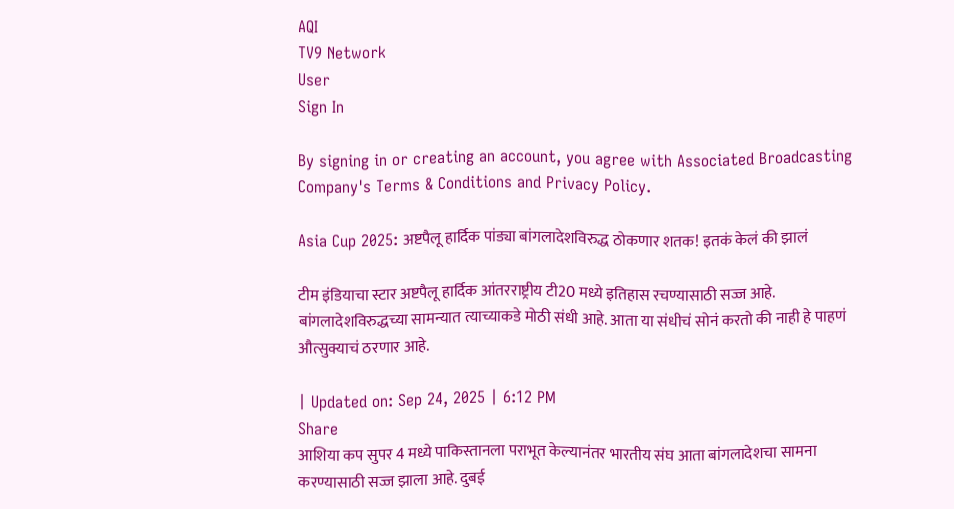AQI
TV9 Network
User
Sign In

By signing in or creating an account, you agree with Associated Broadcasting Company's Terms & Conditions and Privacy Policy.

Asia Cup 2025: अष्टपैलू हार्दिक पांड्या बांगलादेशविरुद्ध ठोकणार शतक! इतकं केलं की झालं

टीम इंडियाचा स्टार अष्टपैलू हार्दिक आंतरराष्ट्रीय टी20 मध्ये इतिहास रचण्यासाठी सज्ज आहे. बांगलादेशविरुद्धच्या सामन्यात त्याच्याकडे मोठी संधी आहे. आता या संधीचं सोनं करतो की नाही हे पाहणं औत्सुक्याचं ठरणार आहे.

| Updated on: Sep 24, 2025 | 6:12 PM
Share
आशिया कप सुपर 4 मध्ये पाकिस्तानला पराभूत केल्यानंतर भारतीय संघ आता बांगलादेशचा सामना करण्यासाठी सज्ज झाला आहे. दुबई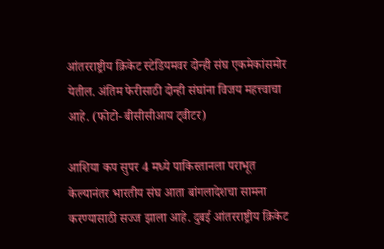आंतरराष्ट्रीय क्रिकेट स्टेडियमवर दोन्ही संघ एकमेकांसमोर येतील. अंतिम फेरीसाठी दोन्ही संघांना विजय महत्त्वाचा आहे. (फोटो- बीसीसीआय ट्वीटर)

आशिया कप सुपर 4 मध्ये पाकिस्तानला पराभूत केल्यानंतर भारतीय संघ आता बांगलादेशचा सामना करण्यासाठी सज्ज झाला आहे. दुबई आंतरराष्ट्रीय क्रिकेट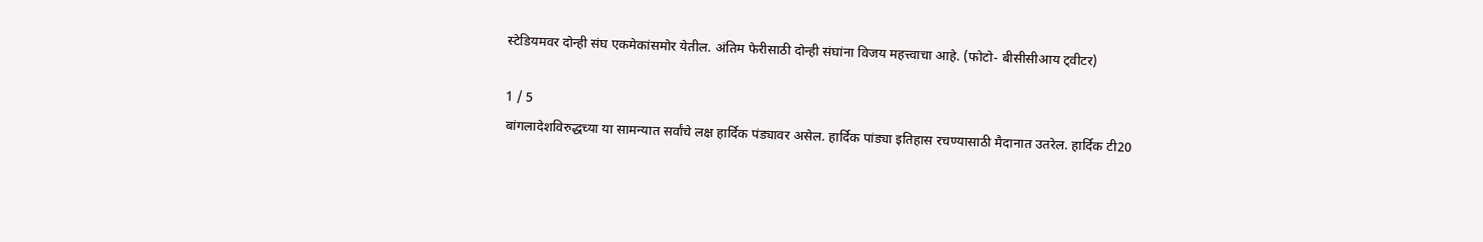स्टेडियमवर दोन्ही संघ एकमेकांसमोर येतील. अंतिम फेरीसाठी दोन्ही संघांना विजय महत्त्वाचा आहे. (फोटो- बीसीसीआय ट्वीटर)

1 / 5
बांगलादेशविरुद्धच्या या सामन्यात सर्वांचे लक्ष हार्दिक पंड्यावर असेल. हार्दिक पांड्या इतिहास रचण्यासाठी मैदानात उतरेल. हार्दिक टी20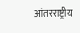आंतरराष्ट्रीय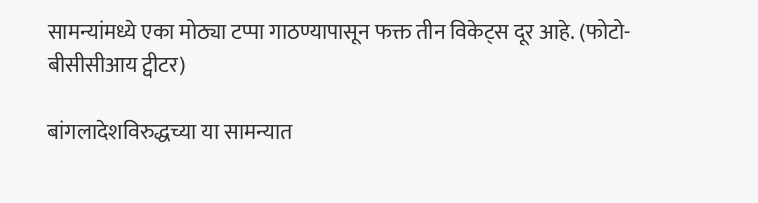सामन्यांमध्ये एका मोठ्या टप्पा गाठण्यापासून फक्त तीन विकेट्स दूर आहे. (फोटो- बीसीसीआय ट्वीटर)

बांगलादेशविरुद्धच्या या सामन्यात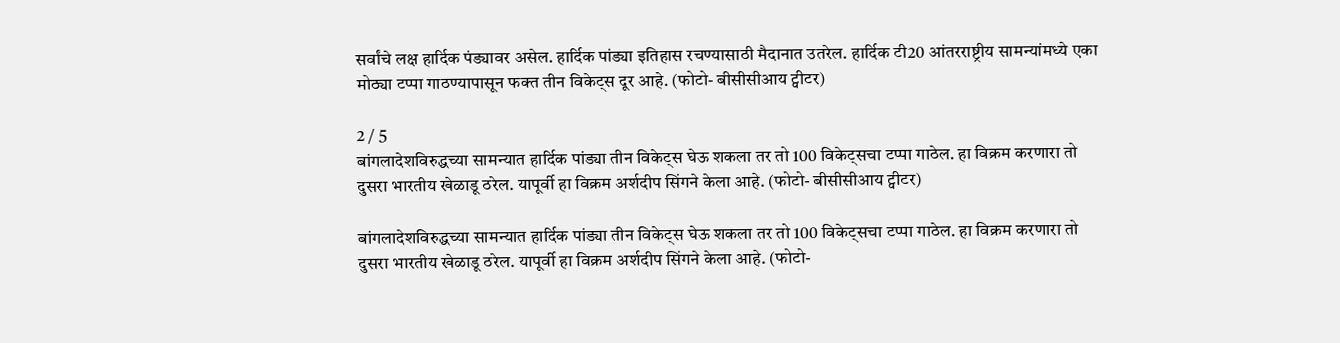सर्वांचे लक्ष हार्दिक पंड्यावर असेल. हार्दिक पांड्या इतिहास रचण्यासाठी मैदानात उतरेल. हार्दिक टी20 आंतरराष्ट्रीय सामन्यांमध्ये एका मोठ्या टप्पा गाठण्यापासून फक्त तीन विकेट्स दूर आहे. (फोटो- बीसीसीआय ट्वीटर)

2 / 5
बांगलादेशविरुद्धच्या सामन्यात हार्दिक पांड्या तीन विकेट्स घेऊ शकला तर तो 100 विकेट्सचा टप्पा गाठेल. हा विक्रम करणारा तो दुसरा भारतीय खेळाडू ठरेल. यापूर्वी हा विक्रम अर्शदीप सिंगने केला आहे. (फोटो- बीसीसीआय ट्वीटर)

बांगलादेशविरुद्धच्या सामन्यात हार्दिक पांड्या तीन विकेट्स घेऊ शकला तर तो 100 विकेट्सचा टप्पा गाठेल. हा विक्रम करणारा तो दुसरा भारतीय खेळाडू ठरेल. यापूर्वी हा विक्रम अर्शदीप सिंगने केला आहे. (फोटो-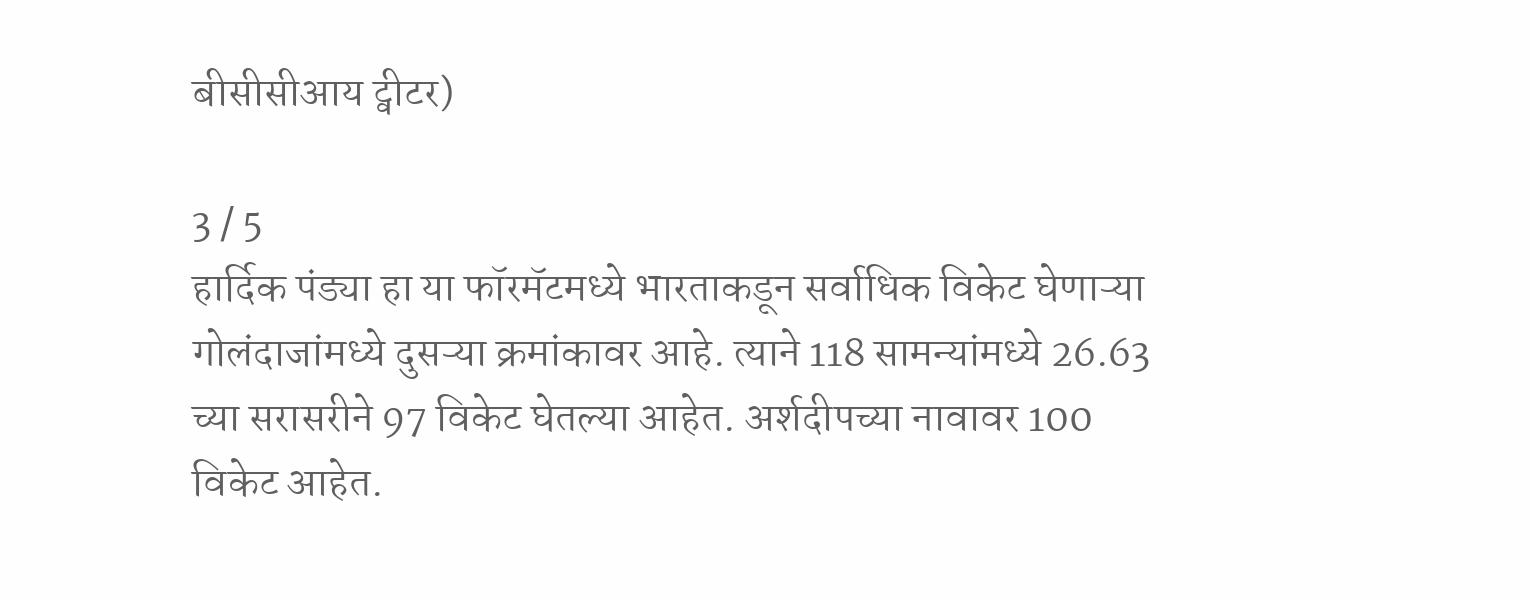बीसीसीआय ट्वीटर)

3 / 5
हार्दिक पंड्या हा या फॉरमॅटमध्ये भारताकडून सर्वाधिक विकेट घेणाऱ्या गोलंदाजांमध्ये दुसऱ्या क्रमांकावर आहे. त्याने 118 सामन्यांमध्ये 26.63 च्या सरासरीने 97 विकेट घेतल्या आहेत. अर्शदीपच्या नावावर 100 विकेट आहेत.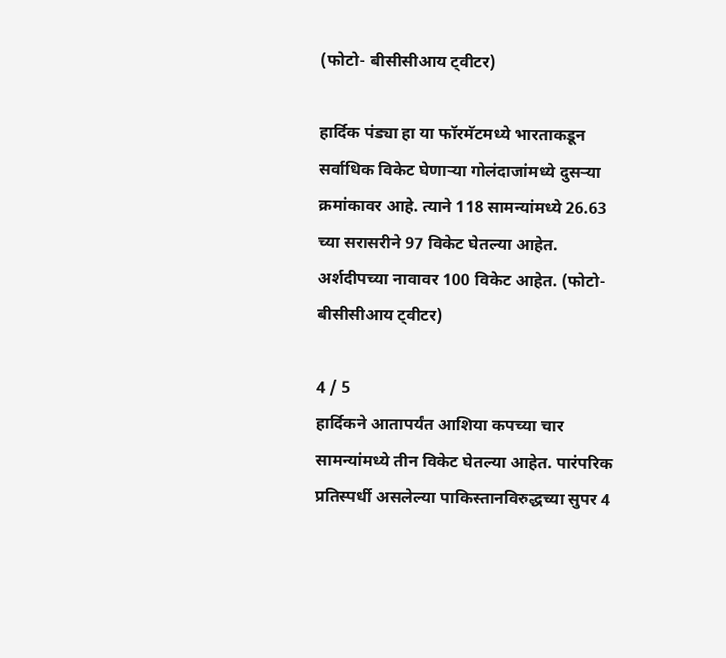(फोटो- बीसीसीआय ट्वीटर)

हार्दिक पंड्या हा या फॉरमॅटमध्ये भारताकडून सर्वाधिक विकेट घेणाऱ्या गोलंदाजांमध्ये दुसऱ्या क्रमांकावर आहे. त्याने 118 सामन्यांमध्ये 26.63 च्या सरासरीने 97 विकेट घेतल्या आहेत. अर्शदीपच्या नावावर 100 विकेट आहेत. (फोटो- बीसीसीआय ट्वीटर)

4 / 5
हार्दिकने आतापर्यंत आशिया कपच्या चार सामन्यांमध्ये तीन विकेट घेतल्या आहेत. पारंपरिक प्रतिस्पर्धी असलेल्या पाकिस्तानविरुद्धच्या सुपर 4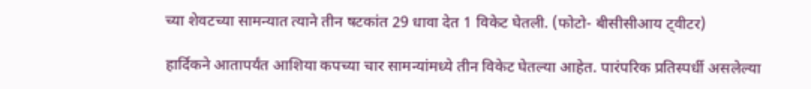च्या शेवटच्या सामन्यात त्याने तीन षटकांत 29 धावा देत 1 विकेट घेतली. (फोटो- बीसीसीआय ट्वीटर)

हार्दिकने आतापर्यंत आशिया कपच्या चार सामन्यांमध्ये तीन विकेट घेतल्या आहेत. पारंपरिक प्रतिस्पर्धी असलेल्या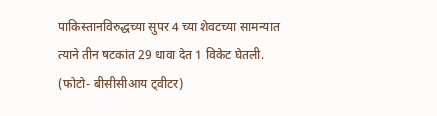पाकिस्तानविरुद्धच्या सुपर 4 च्या शेवटच्या सामन्यात त्याने तीन षटकांत 29 धावा देत 1 विकेट घेतली. (फोटो- बीसीसीआय ट्वीटर)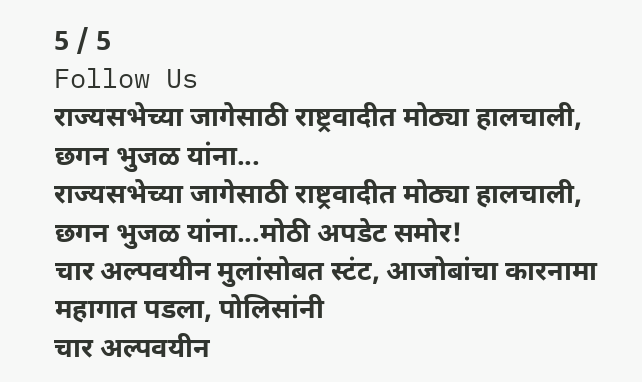5 / 5
Follow Us
राज्यसभेच्या जागेसाठी राष्ट्रवादीत मोठ्या हालचाली, छगन भुजळ यांना...
राज्यसभेच्या जागेसाठी राष्ट्रवादीत मोठ्या हालचाली, छगन भुजळ यांना...मोठी अपडेट समोर!
चार अल्पवयीन मुलांसोबत स्टंट, आजोबांचा कारनामा महागात पडला, पोलिसांनी
चार अल्पवयीन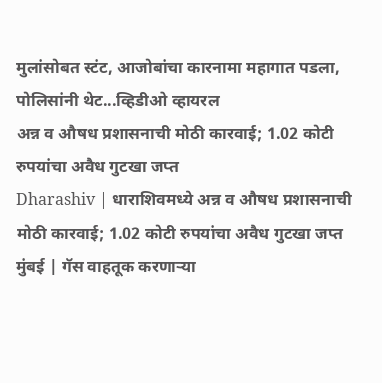मुलांसोबत स्टंट, आजोबांचा कारनामा महागात पडला, पोलिसांनी थेट...व्हिडीओ व्हायरल
अन्न व औषध प्रशासनाची मोठी कारवाई; 1.02 कोटी रुपयांचा अवैध गुटखा जप्त
Dharashiv | धाराशिवमध्ये अन्न व औषध प्रशासनाची मोठी कारवाई; 1.02 कोटी रुपयांचा अवैध गुटखा जप्त
मुंबई | गॅस वाहतूक करणाऱ्या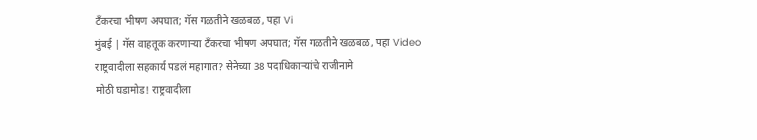टँकरचा भीषण अपघात; गॅस गळतीने खळबळ, पहा Vi
मुंबई | गॅस वाहतूक करणाऱ्या टँकरचा भीषण अपघात; गॅस गळतीने खळबळ, पहा Video
राष्ट्रवादीला सहकार्य पडलं महागात? सेनेच्या 38 पदाधिकाऱ्यांचे राजीनामे
मोठी घडामोड! राष्ट्रवादीला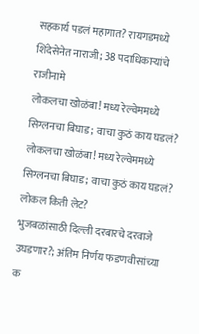सहकार्य पडलं महागात? रायगडमध्ये शिंदेसेनेत नाराजी; 38 पदाधिकाऱ्यांचे राजीनामे
लोकलचा खोळंबा! मध्य रेल्वेममध्ये सिग्लनचा बिघाड; वाचा कुठं काय घडलं?
लोकलचा खोळंबा! मध्य रेल्वेममध्ये सिग्लनचा बिघाड; वाचा कुठं काय घडलं? लोकल किती लेट?
भुजबळांसाठी दिल्ली दरबारचे दरवाजे उघडणार?; अंतिम निर्णय फडणवीसांच्या क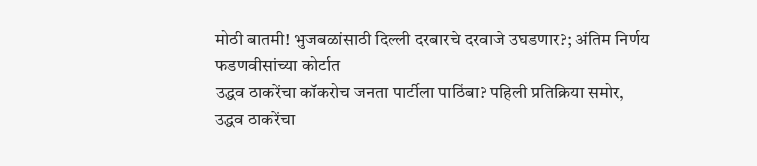मोठी बातमी! भुजबळांसाठी दिल्ली दरबारचे दरवाजे उघडणार?; अंतिम निर्णय फडणवीसांच्या कोर्टात
उद्धव ठाकरेंचा कॉकरोच जनता पार्टीला पाठिंबा? पहिली प्रतिक्रिया समोर,
उद्धव ठाकरेंचा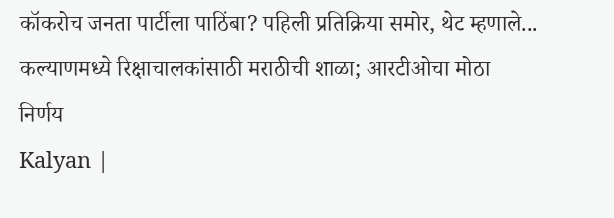कॉकरोच जनता पार्टीला पाठिंबा? पहिली प्रतिक्रिया समोर, थेट म्हणाले...
कल्याणमध्ये रिक्षाचालकांसाठी मराठीची शाळा; आरटीओचा मोठा निर्णय
Kalyan |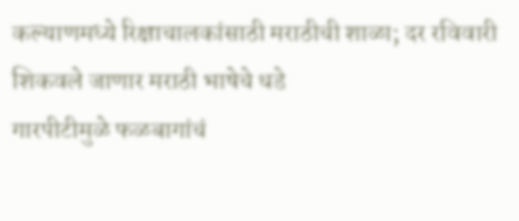कल्याणमध्ये रिक्षाचालकांसाठी मराठीची शाळा; दर रविवारी शिकवले जाणार मराठी भाषेचे धडे
गारपीटीमुळे फळबागांचं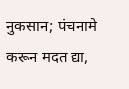नुकसान; पंचनामे करून मदत द्या,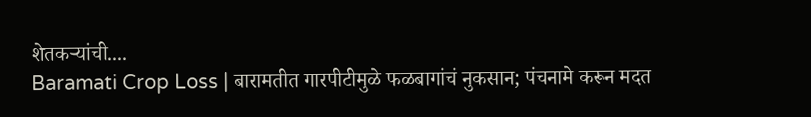शेतकऱ्यांची....
Baramati Crop Loss | बारामतीत गारपीटीमुळे फळबागांचं नुकसान; पंचनामे करून मदत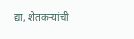द्या, शेतकऱ्यांची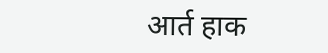आर्त हाक